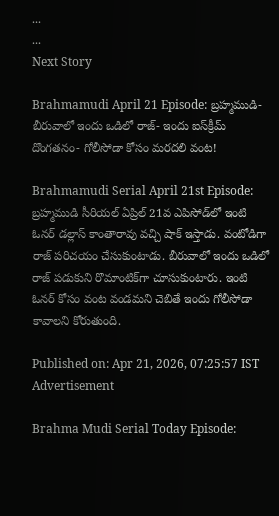...
...
Next Story

Brahmamudi April 21 Episode: బ్రహ్మముడి- బీరువాలో ఇందు ఒడిలో రాజ్- ఇందు ఐస్‌క్రీమ్ దొంగతనం- గోలీసోడా కోసం మరదలి వంట!

Brahmamudi Serial April 21st Episode: బ్రహ్మముడి సీరియల్ ఏప్రిల్ 21వ ఎపిసోడ్‌లో ఇంటి ఓనర్ డల్లాస్ కాంతారావు వచ్చి షాక్ ఇస్తాడు. వంటోడిగా రాజ్ పరిచయం చేసుకుంటాడు. బీరువాలో ఇందు ఒడిలో రాజ్ పడుకుని రొమాంటిక్‌గా చూసుకుంటారు. ఇంటి ఓనర్ కోసం వంట వండమని చెబితే ఇందు గోలీసోడా కావాలని కోరుతుంది.

Published on: Apr 21, 2026, 07:25:57 IST
Advertisement

Brahma Mudi Serial Today Episode: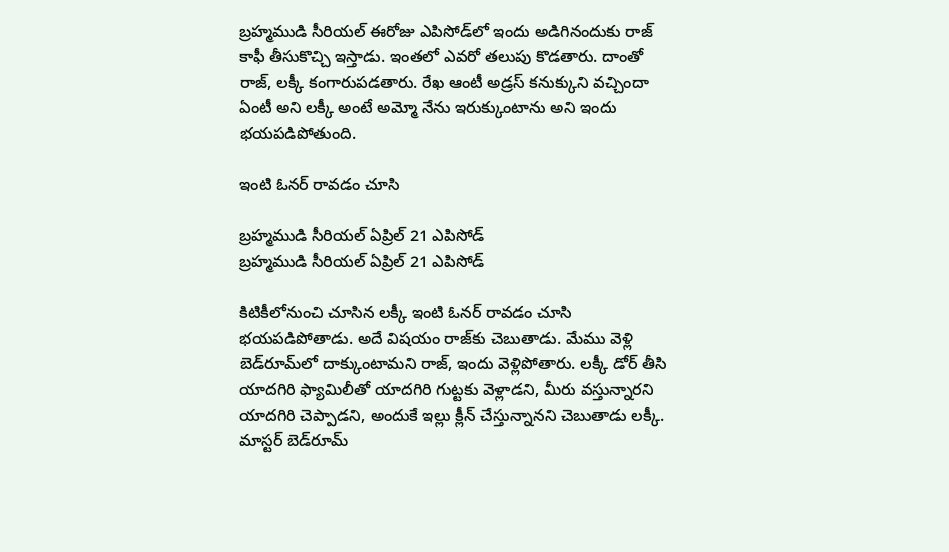బ్రహ్మముడి సీరియల్ ఈరోజు ఎపిసోడ్‌లో ఇందు అడిగినందుకు రాజ్ కాఫీ తీసుకొచ్చి ఇస్తాడు. ఇంతలో ఎవరో తలుపు కొడతారు. దాంతో రాజ్, లక్కీ కంగారుపడతారు. రేఖ ఆంటీ అడ్రస్ కనుక్కుని వచ్చిందా ఏంటీ అని లక్కీ అంటే అమ్మో నేను ఇరుక్కుంటాను అని ఇందు భయపడిపోతుంది.

ఇంటి ఓనర్ రావడం చూసి

బ్రహ్మముడి సీరియల్ ఏప్రిల్ 21 ఎపిసోడ్
బ్రహ్మముడి సీరియల్ ఏప్రిల్ 21 ఎపిసోడ్

కిటికీలోనుంచి చూసిన లక్కీ ఇంటి ఓనర్ రావడం చూసి భయపడిపోతాడు. అదే విషయం రాజ్‌కు చెబుతాడు. మేము వెళ్లి బెడ్‌రూమ్‌లో దాక్కుంటామని రాజ్, ఇందు వెళ్లిపోతారు. లక్కీ డోర్ తీసి యాదగిరి ఫ్యామిలీతో యాదగిరి గుట్టకు వెళ్లాడని, మీరు వస్తున్నారని యాదగిరి చెప్పాడని, అందుకే ఇల్లు క్లీన్ చేస్తున్నానని చెబుతాడు లక్కీ. మాస్టర్ బెడ్‌రూమ్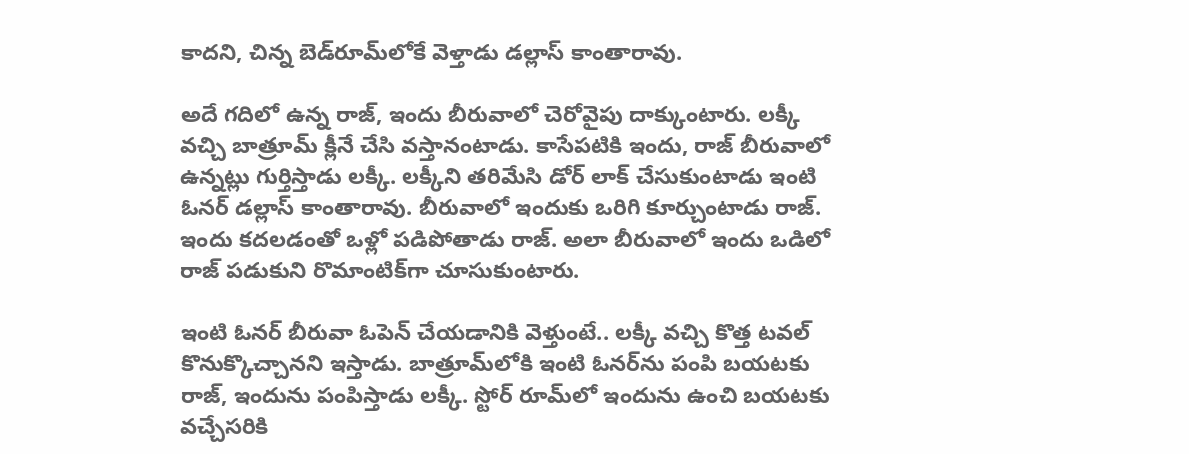కాదని, చిన్న బెడ్‌రూమ్‌లోకే వెళ్తాడు డల్లాస్ కాంతారావు.

అదే గదిలో ఉన్న రాజ్, ఇందు బీరువాలో చెరోవైపు దాక్కుంటారు. లక్కీ వచ్చి బాత్రూమ్ క్లీనే చేసి వస్తానంటాడు. కాసేపటికి ఇందు, రాజ్ బీరువాలో ఉన్నట్లు గుర్తిస్తాడు లక్కీ. లక్కీని తరిమేసి డోర్ లాక్ చేసుకుంటాడు ఇంటి ఓనర్ డల్లాస్ కాంతారావు. బీరువాలో ఇందుకు ఒరిగి కూర్చుంటాడు రాజ్. ఇందు కదలడంతో ఒళ్లో పడిపోతాడు రాజ్. అలా బీరువాలో ఇందు ఒడిలో రాజ్ పడుకుని రొమాంటిక్‌గా చూసుకుంటారు.

ఇంటి ఓనర్ బీరువా ఓపెన్ చేయడానికి వెళ్తుంటే.. లక్కీ వచ్చి కొత్త టవల్ కొనుక్కొచ్చానని ఇస్తాడు. బాత్రూమ్‌లోకి ఇంటి ఓనర్‌ను పంపి బయటకు రాజ్, ఇందును పంపిస్తాడు లక్కీ. స్టోర్ రూమ్‌లో ఇందును ఉంచి బయటకు వచ్చేసరికి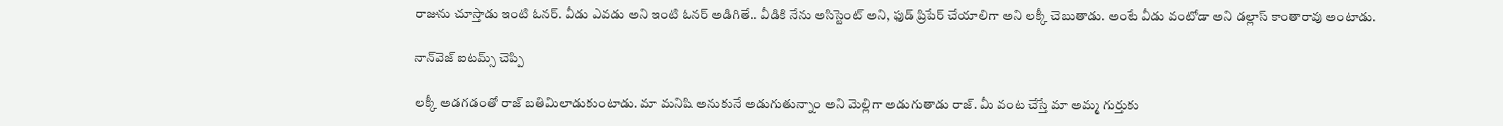రాజును చూస్తాడు ఇంటి ఓనర్. వీడు ఎవడు అని ఇంటి ఓనర్ అడిగితే.. వీడికి నేను అసిస్టెంట్ అని, ఫుడ్ ప్రిపేర్ చేయాలిగా అని లక్కీ చెబుతాడు. అంటే వీడు వంటోడా అని డల్లాస్ కాంతారావు అంటాడు.

నాన్‌వెజ్ ఐటమ్స్ చెప్పి

లక్కీ అడగడంతో రాజ్ బతిమిలాడుకుంటాడు. మా మనిషి అనుకునే అడుగుతున్నాం అని మెల్లిగా అడుగుతాడు రాజ్. మీ వంట చేస్తే మా అమ్మ గుర్తుకు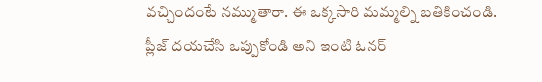వచ్చిందంటే నమ్ముతారా. ఈ ఒక్కసారి మమ్మల్ని బతికించండి. ప్లీజ్ దయచేసి ఒప్పుకోండి అని ఇంటి ఓనర్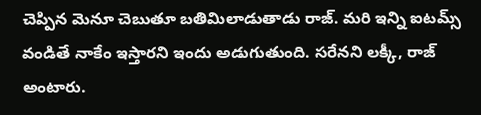చెప్పిన మెనూ చెబుతూ బతిమిలాడుతాడు రాజ్. మరి ఇన్ని ఐటమ్స్ వండితే నాకేం ఇస్తారని ఇందు అడుగుతుంది. సరేనని లక్కీ, రాజ్ అంటారు.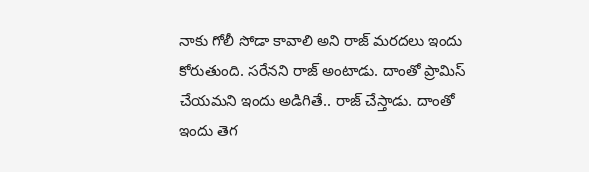నాకు గోలీ సోడా కావాలి అని రాజ్ మరదలు ఇందు కోరుతుంది. సరేనని రాజ్ అంటాడు. దాంతో ప్రామిస్ చేయమని ఇందు అడిగితే.. రాజ్ చేస్తాడు. దాంతో ఇందు తెగ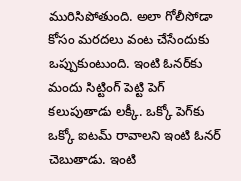మురిసిపోతుంది. అలా గోలీసోడా కోసం మరదలు వంట చేసేందుకు ఒప్పుకుంటుంది. ఇంటి ఓనర్‌కు మందు సిట్టింగ్ పెట్టి పెగ్ కలుపుతాడు లక్కీ. ఒక్కో పెగ్‌కు ఒక్కో ఐటమ్ రావాలని ఇంటి ఓనర్ చెబుతాడు. ఇంటి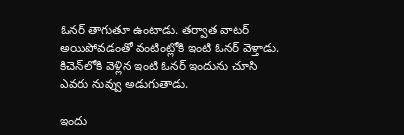ఓనర్ తాగుతూ ఉంటాడు. తర్వాత వాటర్ అయిపోవడంతో వంటింట్లోకి ఇంటి ఓనర్ వెళ్తాడు. కిచెన్‌లోకి వెళ్లిన ఇంటి ఓనర్ ఇందును చూసి ఎవరు నువ్వు అడుగుతాడు.

ఇందు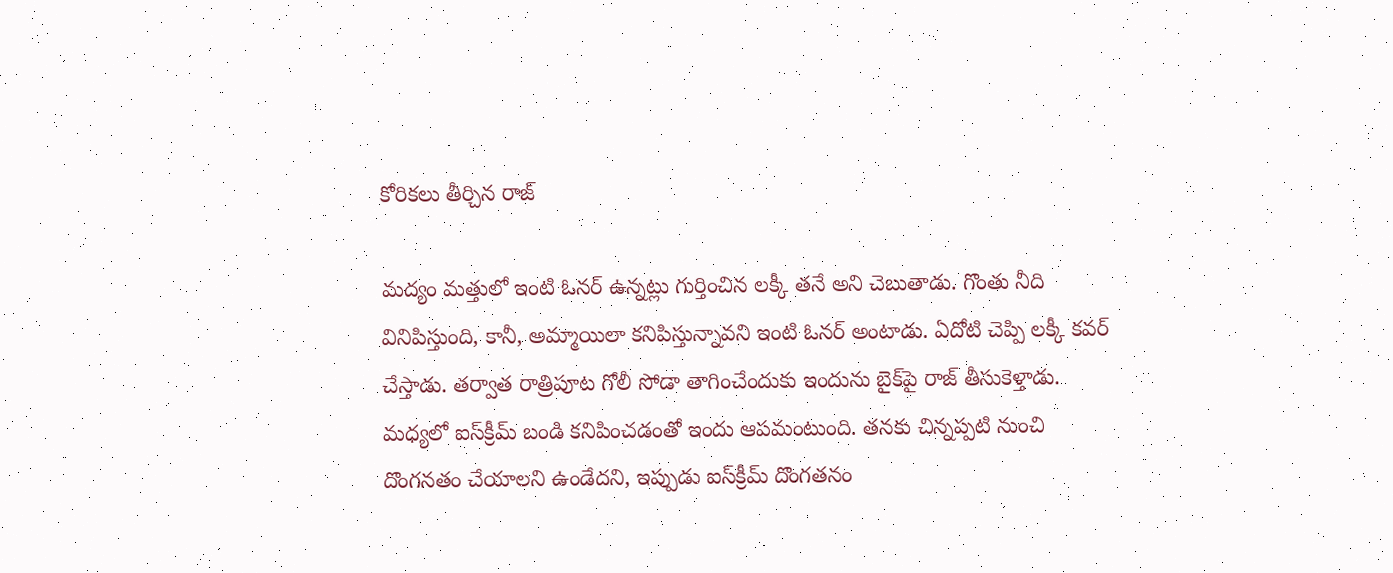కోరికలు తీర్చిన రాజ్

మద్యం మత్తులో ఇంటి ఓనర్ ఉన్నట్లు గుర్తించిన లక్కీ తనే అని చెబుతాడు. గొంతు నీది వినిపిస్తుంది, కానీ, అమ్మాయిలా కనిపిస్తున్నావని ఇంటి ఓనర్ అంటాడు. ఏదోటి చెప్పి లక్కీ కవర్ చేస్తాడు. తర్వాత రాత్రిపూట గోలీ సోడా తాగించేందుకు ఇందును బైక్‌పై రాజ్ తీసుకెళ్తాడు. మధ్యలో ఐస్‌క్రీమ్ బండి కనిపించడంతో ఇందు ఆపమంటుంది. తనకు చిన్నప్పటి నుంచి దొంగనతం చేయాలని ఉండేదని, ఇప్పుడు ఐస్‌క్రీమ్ దొంగతనం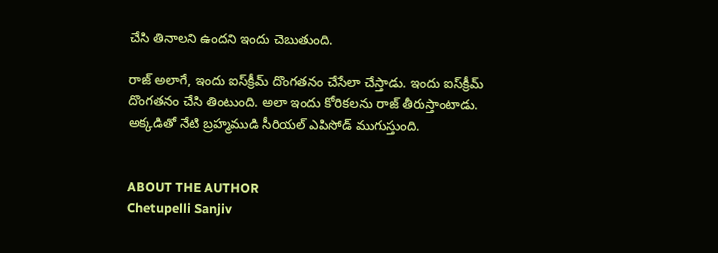చేసి తినాలని ఉందని ఇందు చెబుతుంది.

రాజ్ అలాగే, ఇందు ఐస్‌క్రీమ్ దొంగతనం చేసేలా చేస్తాడు. ఇందు ఐస్‌క్రీమ్ దొంగతనం చేసి తింటుంది. అలా ఇందు కోరికలను రాజ్ తీరుస్తాంటాడు. అక్కడితో నేటి బ్రహ్మముడి సీరియల్ ఎపిసోడ్ ముగుస్తుంది.


ABOUT THE AUTHOR
Chetupelli Sanjiv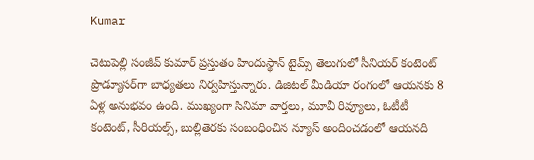Kumar

చెటుపెల్లి సంజీవ్ కుమార్ ప్రస్తుతం హిందుస్థాన్ టైమ్స్ తెలుగులో సీనియర్ కంటెంట్ ప్రొడ్యూసర్‌గా బాధ్యతలు నిర్వహిస్తున్నారు. డిజిటల్ మీడియా రంగంలో ఆయనకు 8 ఏళ్ల అనుభవం ఉంది. ముఖ్యంగా సినిమా వార్తలు, మూవీ రివ్యూలు, ఓటీటీ కంటెంట్, సీరియల్స్, బుల్లితెరకు సంబంధించిన న్యూస్ అందించడంలో ఆయనది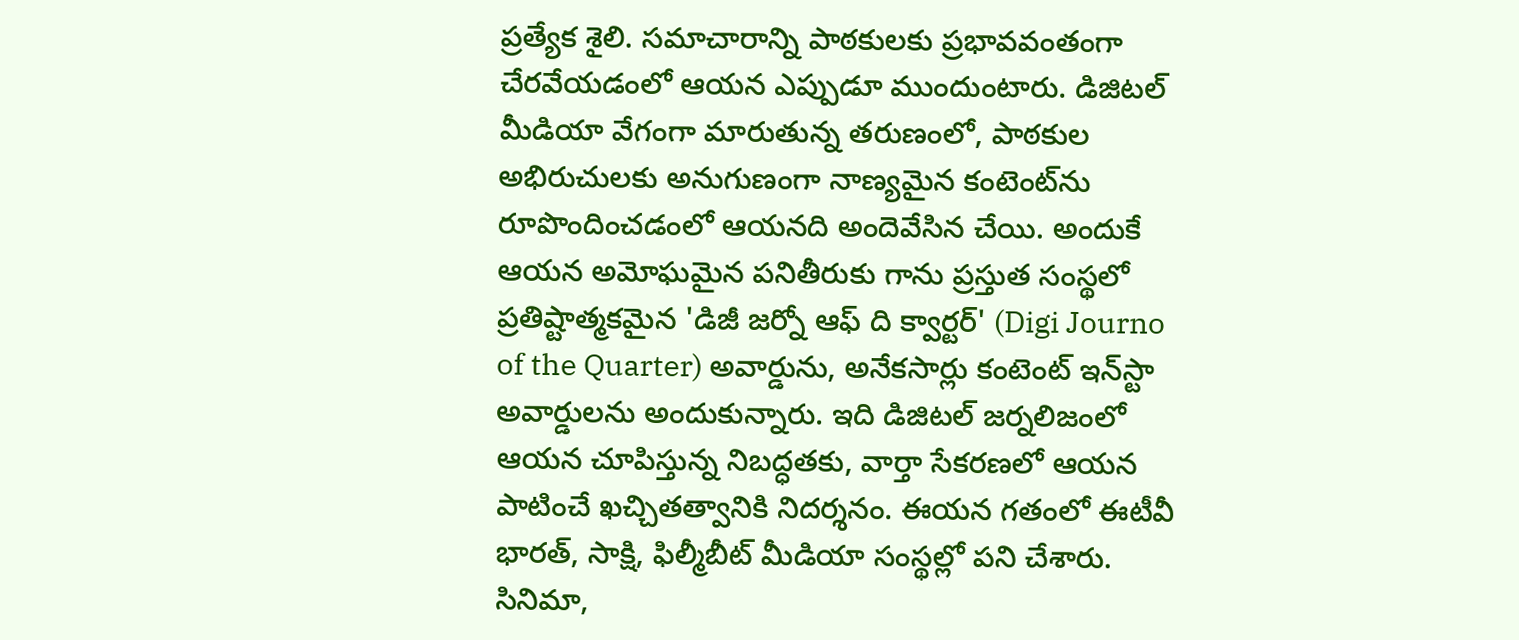ప్రత్యేక శైలి. సమాచారాన్ని పాఠకులకు ప్రభావవంతంగా చేరవేయడంలో ఆయన ఎప్పుడూ ముందుంటారు. డిజిటల్ మీడియా వేగంగా మారుతున్న తరుణంలో, పాఠకుల అభిరుచులకు అనుగుణంగా నాణ్యమైన కంటెంట్‌ను రూపొందించడంలో ఆయనది అందెవేసిన చేయి. అందుకే ఆయన అమోఘమైన పనితీరుకు గాను ప్రస్తుత సంస్థలో ప్రతిష్టాత్మకమైన 'డిజీ జర్నో ఆఫ్ ది క్వార్టర్' (Digi Journo of the Quarter) అవార్డును, అనేకసార్లు కంటెంట్ ఇన్‌స్టా అవార్డులను అందుకున్నారు. ఇది డిజిటల్ జర్నలిజంలో ఆయన చూపిస్తున్న నిబద్ధతకు, వార్తా సేకరణలో ఆయన పాటించే ఖచ్చితత్వానికి నిదర్శనం. ఈయన గతంలో ఈటీవీ భారత్, సాక్షి, ఫిల్మీబీట్ మీడియా సంస్థల్లో పని చేశారు. సినిమా,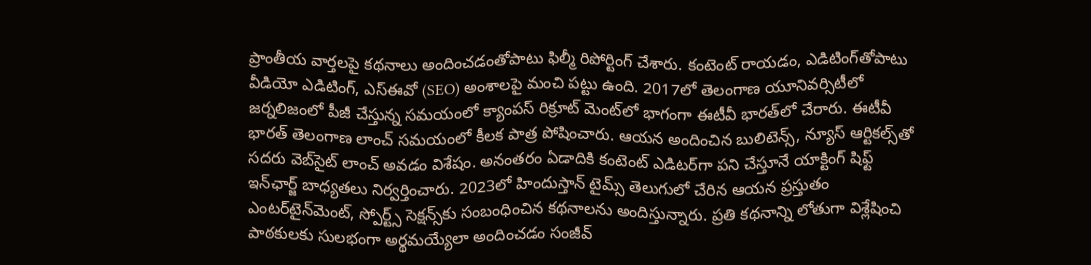ప్రాంతీయ వార్తలపై కథనాలు అందించడంతోపాటు ఫిల్మీ రిపోర్టింగ్ చేశారు. కంటెంట్ రాయడం, ఎడిటింగ్‌తోపాటు వీడియో ఎడిటింగ్, ఎస్‌ఈవో (SEO) అంశాలపై మంచి పట్టు ఉంది. 2017లో తెలంగాణ యూనివర్సిటీలో జర్నలిజంలో పీజీ చేస్తున్న సమయంలో క్యాంపస్ రిక్రూట్ మెంట్‌లో భాగంగా ఈటీవీ భారత్‌లో చేరారు. ఈటీవీ భారత్ తెలంగాణ లాంచ్ సమయంలో కీలక పాత్ర పోషించారు. ఆయన అందించిన బులిటెన్స్, న్యూస్ ఆర్టికల్స్‌తో సదరు వెబ్‌సైట్ లాంచ్ అవడం విశేషం. అనంతరం ఏడాదికి కంటెంట్ ఎడిటర్‌గా పని చేస్తూనే యాక్టింగ్ షిఫ్ట్ ఇన్‌ఛార్జ్ బాధ్యతలు నిర్వర్తించారు. 2023లో హిందుస్తాన్ టైమ్స్ తెలుగులో చేరిన ఆయన ప్రస్తుతం ఎంటర్‌టైన్‌మెంట్, స్పోర్ట్స్ సెక్షన్స్‌కు సంబంధించిన కథనాలను అందిస్తున్నారు. ప్రతి కథనాన్ని లోతుగా విశ్లేషించి పాఠకులకు సులభంగా అర్థమయ్యేలా అందించడం సంజీవ్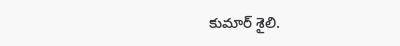కుమార్ శైలి.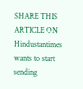SHARE THIS ARTICLE ON
Hindustantimes wants to start sending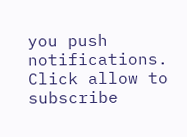you push notifications. Click allow to subscribe